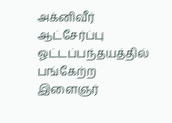அக்னிவீர் ஆட்சேர்ப்பு ஓட்டப்பந்தயத்தில் பங்கேற்ற இளைஞர்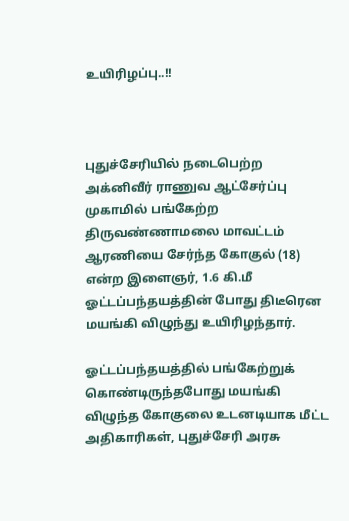உயிரிழப்பு..!!



புதுச்சேரியில் நடைபெற்ற அக்னிவீர் ராணுவ ஆட்சேர்ப்பு முகாமில் பங்கேற்ற திருவண்ணாமலை மாவட்டம் ஆரணியை சேர்ந்த கோகுல் (18) என்ற இளைஞர், 1.6 கி.மீ ஓட்டப்பந்தயத்தின் போது திடீரென மயங்கி விழுந்து உயிரிழந்தார்.

ஓட்டப்பந்தயத்தில் பங்கேற்றுக் கொண்டிருந்தபோது மயங்கி விழுந்த கோகுலை உடனடியாக மீட்ட அதிகாரிகள், புதுச்சேரி அரசு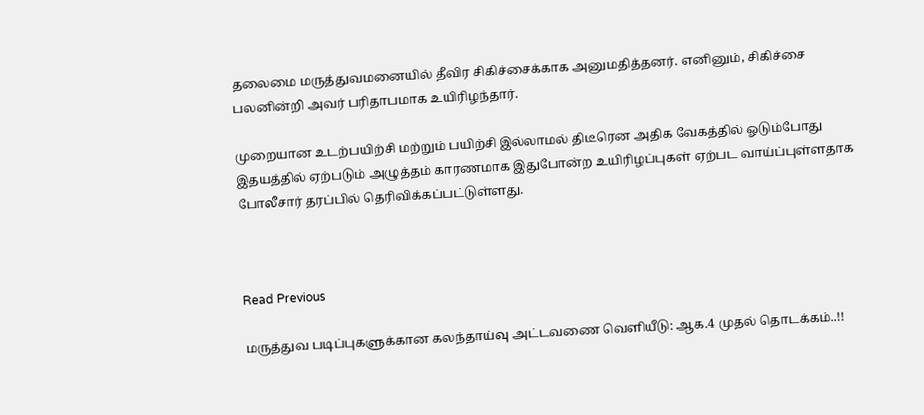தலைமை மருத்துவமனையில் தீவிர சிகிச்சைக்காக அனுமதித்தனர். எனினும், சிகிச்சை பலனின்றி அவர் பரிதாபமாக உயிரிழந்தார்.

முறையான உடற்பயிற்சி மற்றும் பயிற்சி இல்லாமல் திடீரென அதிக வேகத்தில் ஓடும்போது இதயத்தில் ஏற்படும் அழுத்தம் காரணமாக இதுபோன்ற உயிரிழப்புகள் ஏற்பட வாய்ப்புள்ளதாக போலீசார் தரப்பில் தெரிவிக்கப்பட்டுள்ளது.



Read Previous

மருத்துவ படிப்புகளுக்கான கலந்தாய்வு அட்டவணை வெளியீடு: ஆக.4 முதல் தொடக்கம்..!!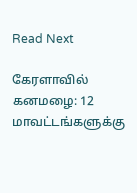Read Next

கேரளாவில் கனமழை: 12 மாவட்டங்களுக்கு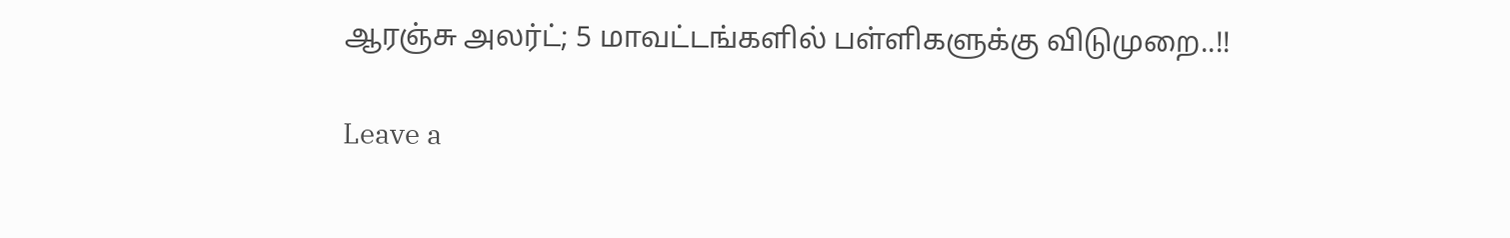ஆரஞ்சு அலர்ட்; 5 மாவட்டங்களில் பள்ளிகளுக்கு விடுமுறை..!!

Leave a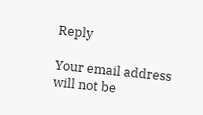Reply

Your email address will not be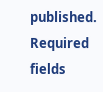published. Required fields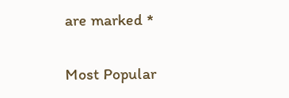are marked *

Most Popular